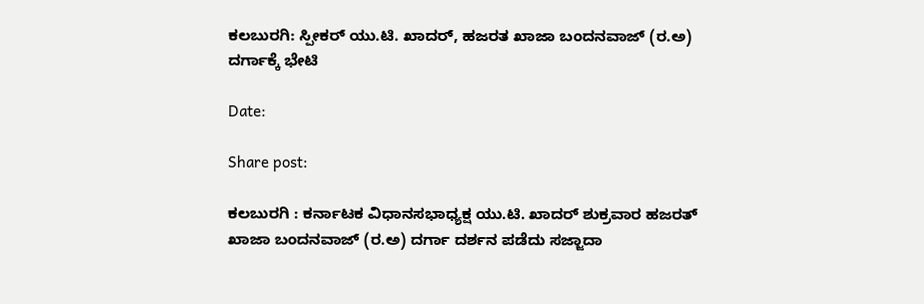ಕಲಬುರಗಿ: ಸ್ಪೀಕರ್ ಯು.ಟಿ. ಖಾದರ್‌, ಹಜರತ ಖಾಜಾ ಬಂದನವಾಜ್ (ರ.ಅ) ದರ್ಗಾಕ್ಕೆ ಭೇಟಿ

Date:

Share post:

ಕಲಬುರಗಿ : ಕರ್ನಾಟಕ ವಿಧಾನಸಭಾಧ್ಯಕ್ಷ ಯು.ಟಿ. ಖಾದರ್‌ ಶುಕ್ರವಾರ ಹಜರತ್ ಖಾಜಾ ಬಂದನವಾಜ್ (ರ.ಅ) ದರ್ಗಾ ದರ್ಶನ ಪಡೆದು ಸಜ್ಜಾದಾ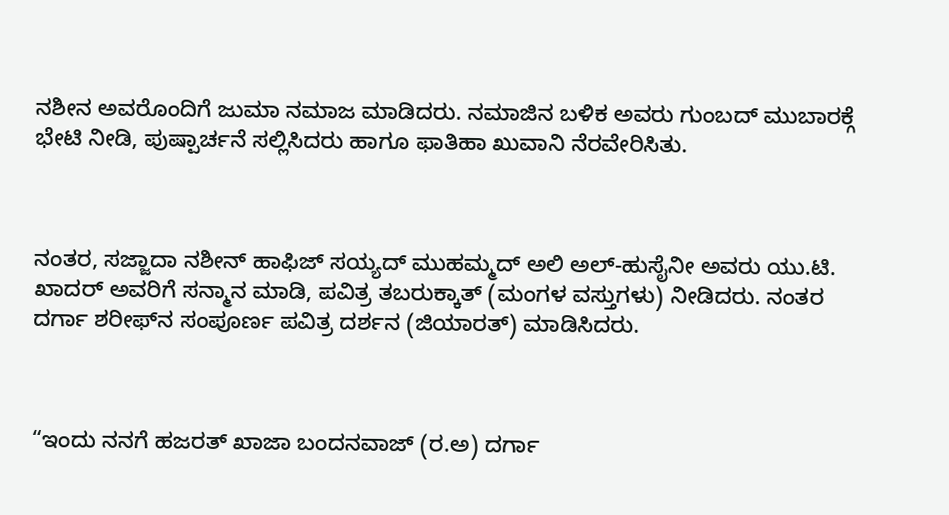ನಶೀನ ಅವರೊಂದಿಗೆ ಜುಮಾ ನಮಾಜ ಮಾಡಿದರು. ನಮಾಜಿನ ಬಳಿಕ ಅವರು ಗುಂಬದ್ ಮುಬಾರಕ್ಗೆ ಭೇಟಿ ನೀಡಿ, ಪುಷ್ಪಾರ್ಚನೆ ಸಲ್ಲಿಸಿದರು ಹಾಗೂ ಫಾತಿಹಾ ಖುವಾನಿ ನೆರವೇರಿಸಿತು.



ನಂತರ, ಸಜ್ಜಾದಾ ನಶೀನ್ ಹಾಫಿಜ್ ಸಯ್ಯದ್ ಮುಹಮ್ಮದ್ ಅಲಿ ಅಲ್-ಹುಸೈನೀ ಅವರು ಯು.ಟಿ. ಖಾದರ್ ಅವರಿಗೆ ಸನ್ಮಾನ ಮಾಡಿ, ಪವಿತ್ರ ತಬರುಕ್ಕಾತ್ (ಮಂಗಳ ವಸ್ತುಗಳು) ನೀಡಿದರು. ನಂತರ ದರ್ಗಾ ಶರೀಫ್‌ನ ಸಂಪೂರ್ಣ ಪವಿತ್ರ ದರ್ಶನ (ಜಿಯಾರತ್) ಮಾಡಿಸಿದರು.



“ಇಂದು ನನಗೆ ಹಜರತ್ ಖಾಜಾ ಬಂದನವಾಜ್ (ರ.ಅ) ದರ್ಗಾ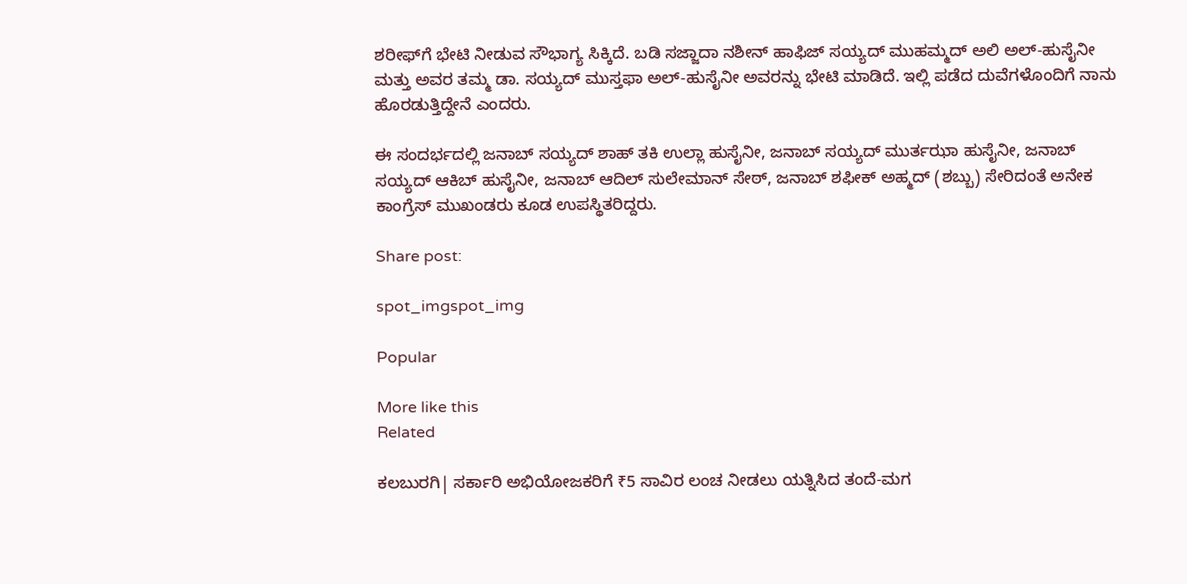ಶರೀಫ್‌ಗೆ ಭೇಟಿ ನೀಡುವ ಸೌಭಾಗ್ಯ ಸಿಕ್ಕಿದೆ. ಬಡಿ ಸಜ್ಜಾದಾ ನಶೀನ್ ಹಾಫಿಜ್ ಸಯ್ಯದ್ ಮುಹಮ್ಮದ್ ಅಲಿ ಅಲ್-ಹುಸೈನೀ ಮತ್ತು ಅವರ ತಮ್ಮ ಡಾ. ಸಯ್ಯದ್ ಮುಸ್ತಫಾ ಅಲ್-ಹುಸೈನೀ ಅವರನ್ನು ಭೇಟಿ ಮಾಡಿದೆ. ಇಲ್ಲಿ ಪಡೆದ ದುವೆಗಳೊಂದಿಗೆ ನಾನು ಹೊರಡುತ್ತಿದ್ದೇನೆ ಎಂದರು.

ಈ ಸಂದರ್ಭದಲ್ಲಿ ಜನಾಬ್ ಸಯ್ಯದ್ ಶಾಹ್ ತಕಿ ಉಲ್ಲಾ ಹುಸೈನೀ, ಜನಾಬ್ ಸಯ್ಯದ್ ಮುರ್ತಝಾ ಹುಸೈನೀ, ಜನಾಬ್ ಸಯ್ಯದ್ ಆಕಿಬ್ ಹುಸೈನೀ, ಜನಾಬ್ ಆದಿಲ್ ಸುಲೇಮಾನ್ ಸೇಠ್, ಜನಾಬ್ ಶಫೀಕ್ ಅಹ್ಮದ್ (ಶಬ್ಬು) ಸೇರಿದಂತೆ ಅನೇಕ ಕಾಂಗ್ರೆಸ್ ಮುಖಂಡರು ಕೂಡ ಉಪಸ್ಥಿತರಿದ್ದರು.

Share post:

spot_imgspot_img

Popular

More like this
Related

ಕಲಬುರಗಿ| ಸರ್ಕಾರಿ ಅಭಿಯೋಜಕರಿಗೆ ₹5 ಸಾವಿರ ಲಂಚ ನೀಡಲು ಯತ್ನಿಸಿದ ತಂದೆ-ಮಗ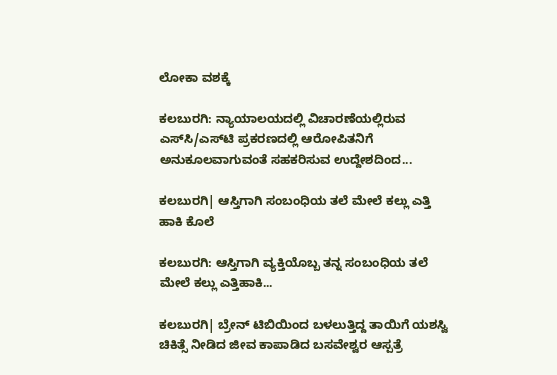ಲೋಕಾ ವಶಕ್ಕೆ

ಕಲಬುರಗಿ: ನ್ಯಾಯಾಲಯದಲ್ಲಿ ವಿಚಾರಣೆಯಲ್ಲಿರುವ ಎಸ್‌ಸಿ/ಎಸ್‌ಟಿ ಪ್ರಕರಣದಲ್ಲಿ ಆರೋಪಿತನಿಗೆ ಅನುಕೂಲವಾಗುವಂತೆ ಸಹಕರಿಸುವ ಉದ್ದೇಶದಿಂದ...

ಕಲಬುರಗಿ| ಆಸ್ತಿಗಾಗಿ ಸಂಬಂಧಿಯ ತಲೆ ಮೇಲೆ ಕಲ್ಲು ಎತ್ತಿ ಹಾಕಿ ಕೊಲೆ

ಕಲಬುರಗಿ: ಆಸ್ತಿಗಾಗಿ ವ್ಯಕ್ತಿಯೊಬ್ಬ ತನ್ನ ಸಂಬಂಧಿಯ ತಲೆ ಮೇಲೆ ಕಲ್ಲು ಎತ್ತಿಹಾಕಿ...

ಕಲಬುರಗಿ| ಬ್ರೇನ್ ಟಿಬಿಯಿಂದ ಬಳಲುತ್ತಿದ್ದ ತಾಯಿಗೆ ಯಶಸ್ವಿ ಚಿಕಿತ್ಸೆ ನೀಡಿದ ಜೀವ ಕಾಪಾಡಿದ ಬಸವೇಶ್ವರ ಆಸ್ಪತ್ರೆ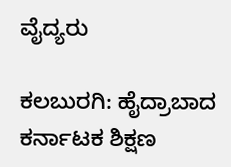ವೈದ್ಯರು

ಕಲಬುರಗಿ: ಹೈದ್ರಾಬಾದ ಕರ್ನಾಟಕ ಶಿಕ್ಷಣ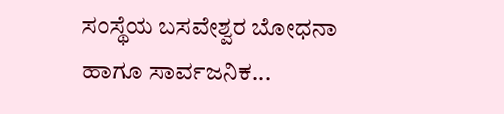ಸಂಸ್ಥೆಯ ಬಸವೇಶ್ವರ ಬೋಧನಾ ಹಾಗೂ ಸಾರ್ವಜನಿಕ...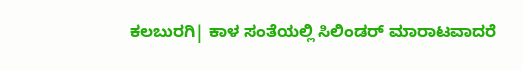ಕಲಬುರಗಿ| ಕಾಳ‌ ಸಂತೆಯಲ್ಲಿ ಸಿಲಿಂಡರ್ ಮಾರಾಟವಾದರೆ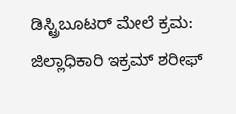ಡಿಸ್ಟ್ರಿಬೂಟರ್ ಮೇಲೆ ಕ್ರಮ: ಜಿಲ್ಲಾಧಿಕಾರಿ ಇಕ್ರಮ್‌ ಶರೀಫ್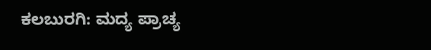ಕಲಬುರಗಿ: ಮದ್ಯ ಪ್ರಾಚ್ಯ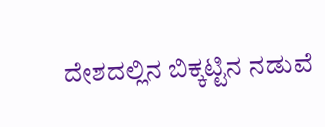ದೇಶದಲ್ಲಿನ‌ ಬಿಕ್ಕಟ್ಟಿನ ನಡುವೆ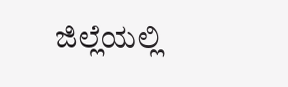ಜಿಲ್ಲೆಯಲ್ಲಿ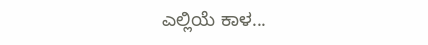ಎಲ್ಲಿಯೆ ಕಾಳ...